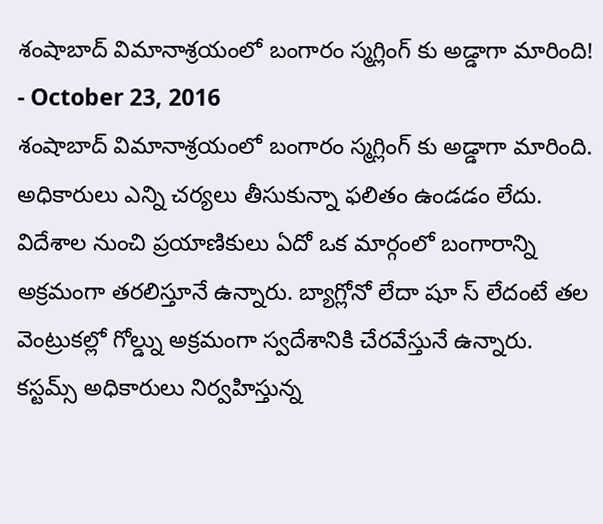శంషాబాద్ విమానాశ్రయంలో బంగారం స్మగ్లింగ్ కు అడ్డాగా మారింది!
- October 23, 2016
శంషాబాద్ విమానాశ్రయంలో బంగారం స్మగ్లింగ్ కు అడ్డాగా మారింది. అధికారులు ఎన్ని చర్యలు తీసుకున్నా ఫలితం ఉండడం లేదు. విదేశాల నుంచి ప్రయాణికులు ఏదో ఒక మార్గంలో బంగారాన్ని అక్రమంగా తరలిస్తూనే ఉన్నారు. బ్యాగ్లోనో లేదా షూ స్ లేదంటే తల వెంట్రుకల్లో గోల్డ్ను అక్రమంగా స్వదేశానికి చేరవేస్తునే ఉన్నారు. కస్టమ్స్ అధికారులు నిర్వహిస్తున్న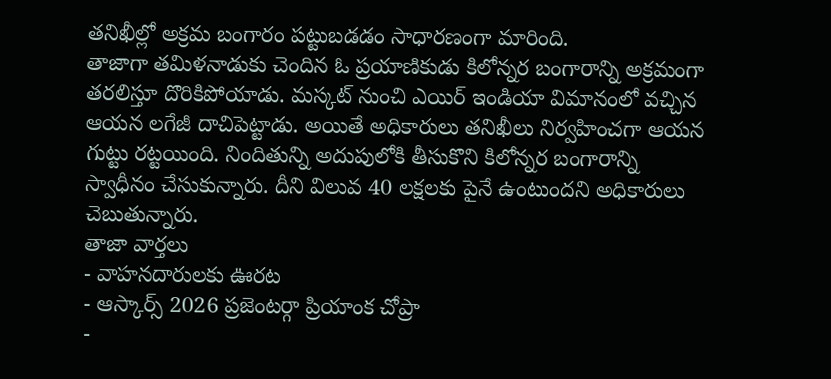తనిఖీల్లో అక్రమ బంగారం పట్టుబడడం సాధారణంగా మారింది.
తాజాగా తమిళనాడుకు చెందిన ఓ ప్రయాణికుడు కిలోన్నర బంగారాన్ని అక్రమంగా తరలిస్తూ దొరికిపోయాడు. మస్కట్ నుంచి ఎయిర్ ఇండియా విమానంలో వచ్చిన ఆయన లగేజీ దాచిపెట్టాడు. అయితే అధికారులు తనిఖీలు నిర్వహించగా ఆయన గుట్టు రట్టయింది. నిందితున్ని అదుపులోకి తీసుకొని కిలోన్నర బంగారాన్ని స్వాధీనం చేసుకున్నారు. దీని విలువ 40 లక్షలకు పైనే ఉంటుందని అధికారులు చెబుతున్నారు.
తాజా వార్తలు
- వాహనదారులకు ఊరట
- ఆస్కార్స్ 2026 ప్రజెంటర్గా ప్రియాంక చోప్రా
-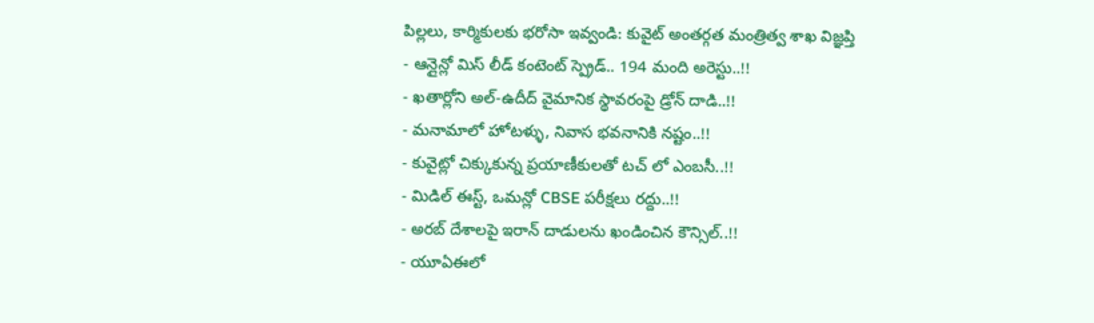పిల్లలు, కార్మికులకు భరోసా ఇవ్వండి: కువైట్ అంతర్గత మంత్రిత్వ శాఖ విజ్ఞప్తి
- ఆన్లైన్లో మిస్ లీడ్ కంటెంట్ స్ప్రెడ్.. 194 మంది అరెస్టు..!!
- ఖతార్లోని అల్-ఉదీద్ వైమానిక స్థావరంపై డ్రోన్ దాడి..!!
- మనామాలో హోటళ్ళు, నివాస భవనానికి నష్టం..!!
- కువైట్లో చిక్కుకున్న ప్రయాణీకులతో టచ్ లో ఎంబసీ..!!
- మిడిల్ ఈస్ట్, ఒమన్లో CBSE పరీక్షలు రద్దు..!!
- అరబ్ దేశాలపై ఇరాన్ దాడులను ఖండించిన కౌన్సిల్..!!
- యూఏఈలో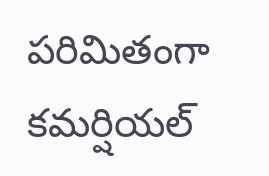పరిమితంగా కమర్షియల్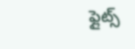ఫ్లైట్స్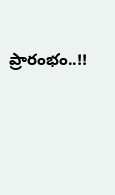ప్రారంభం..!!